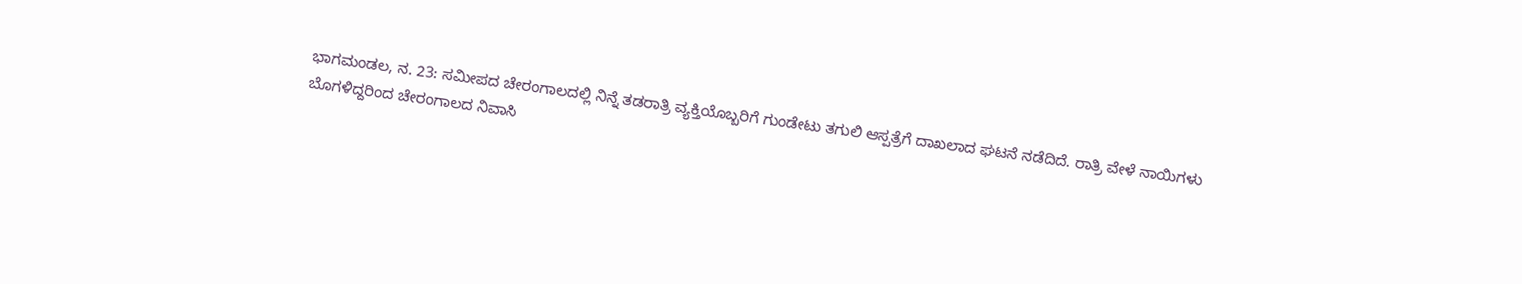ಭಾಗಮಂಡಲ, ನ. 23: ಸಮೀಪದ ಚೇರಂಗಾಲದಲ್ಲಿ ನಿನ್ನೆ ತಡರಾತ್ರಿ ವ್ಯಕ್ತಿಯೊಬ್ಬರಿಗೆ ಗುಂಡೇಟು ತಗುಲಿ ಆಸ್ಪತ್ರೆಗೆ ದಾಖಲಾದ ಘಟನೆ ನಡೆದಿದೆ. ರಾತ್ರಿ ವೇಳೆ ನಾಯಿಗಳು ಬೊಗಳಿದ್ದರಿಂದ ಚೇರಂಗಾಲದ ನಿವಾಸಿ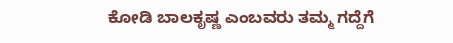ಕೋಡಿ ಬಾಲಕೃಷ್ಣ ಎಂಬವರು ತಮ್ಮ ಗದ್ದೆಗೆ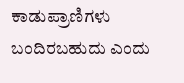ಕಾಡುಪ್ರಾಣಿಗಳು ಬಂದಿರಬಹುದು ಎಂದು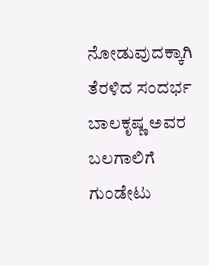ನೋಡುವುದಕ್ಕಾಗಿ ತೆರಳಿದ ಸಂದರ್ಭ ಬಾಲಕೃಷ್ಣ ಅವರ ಬಲಗಾಲಿಗೆ ಗುಂಡೇಟು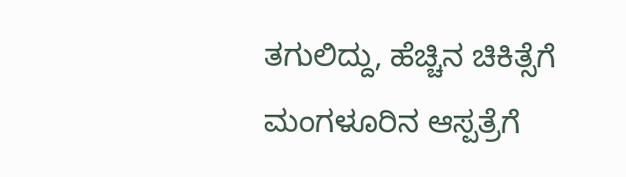ತಗುಲಿದ್ದು, ಹೆಚ್ಚಿನ ಚಿಕಿತ್ಸೆಗೆ ಮಂಗಳೂರಿನ ಆಸ್ಪತ್ರೆಗೆ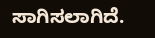ಸಾಗಿಸಲಾಗಿದೆ.